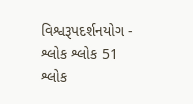વિશ્વરૂપદર્શનયોગ - શ્લોક શ્લોક 51
શ્લોક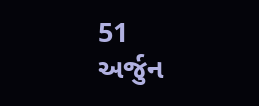51
અર્જુન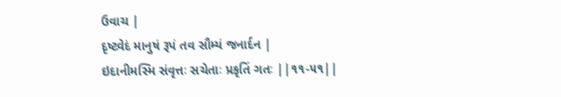ઉવાચ |
દૃષ્ટ્વેદં માનુષં રૂપં તવ સૌમ્યં જનાર્દન |
ઇદાનીમસ્મિ સંવૃત્તઃ સચેતાઃ પ્રકૃતિં ગતઃ ||૧૧-૫૧||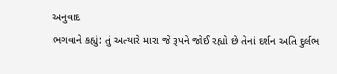અનુવાદ
ભગવાને કહ્યું: તું અત્યારે મારા જે રૂપને જોઈ રહ્યો છે તેનાં દર્શન અતિ દુર્લભ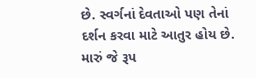છે. સ્વર્ગનાં દેવતાઓ પણ તેનાં દર્શન કરવા માટે આતુર હોય છે. મારું જે રૂપ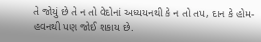તે જોયું છે તે ન તો વેદોનાં અધ્યયનથી કે ન તો તપ, દાન કે હોમ-હવનથી પણ જોઈ શકાય છે.